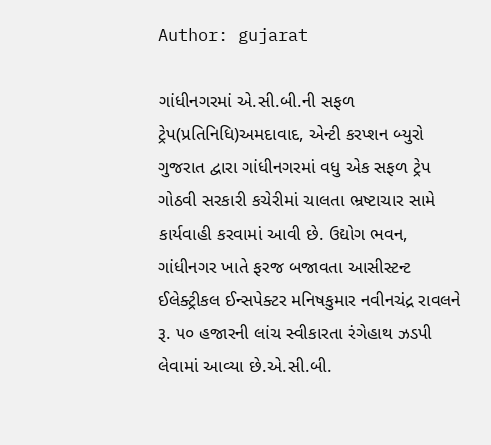Author: gujarat

ગાંધીનગરમાં એ.સી.બી.ની સફળ ટ્રેપ(પ્રતિનિધિ)અમદાવાદ, એન્ટી કરપ્શન બ્યુરો ગુજરાત દ્વારા ગાંધીનગરમાં વધુ એક સફળ ટ્રેપ ગોઠવી સરકારી કચેરીમાં ચાલતા ભ્રષ્ટાચાર સામે કાર્યવાહી કરવામાં આવી છે. ઉદ્યોગ ભવન, ગાંધીનગર ખાતે ફરજ બજાવતા આસીસ્ટન્ટ ઈલેક્ટ્રીકલ ઈન્સપેક્ટર મનિષકુમાર નવીનચંદ્ર રાવલને રૂ. ૫૦ હજારની લાંચ સ્વીકારતા રંગેહાથ ઝડપી લેવામાં આવ્યા છે.એ.સી.બી.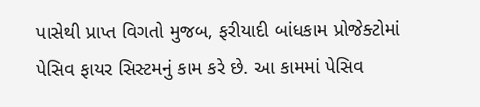પાસેથી પ્રાપ્ત વિગતો મુજબ, ફરીયાદી બાંધકામ પ્રોજેક્ટોમાં પેસિવ ફાયર સિસ્ટમનું કામ કરે છે. આ કામમાં પેસિવ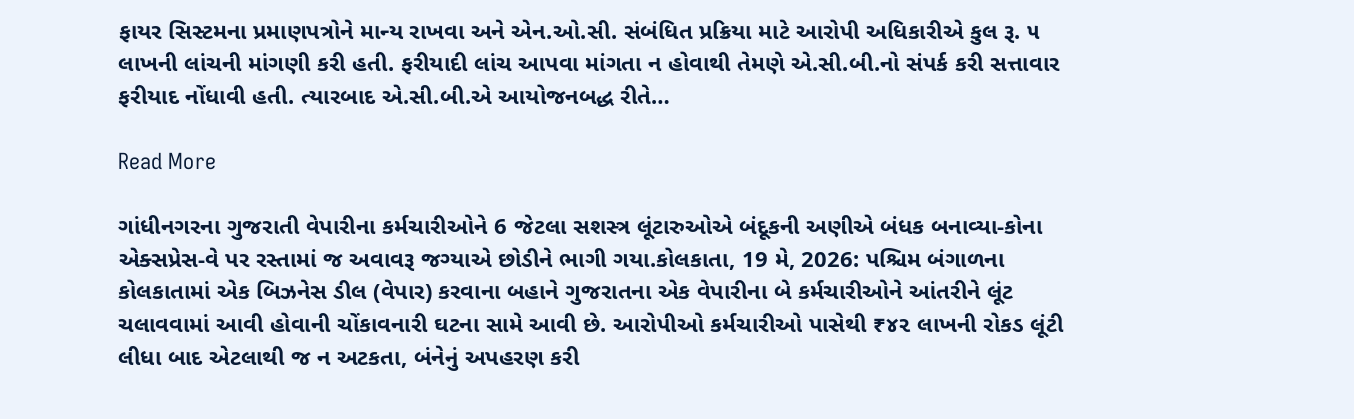ફાયર સિસ્ટમના પ્રમાણપત્રોને માન્ય રાખવા અને એન.ઓ.સી. સંબંધિત પ્રક્રિયા માટે આરોપી અધિકારીએ કુલ રૂ. ૫ લાખની લાંચની માંગણી કરી હતી. ફરીયાદી લાંચ આપવા માંગતા ન હોવાથી તેમણે એ.સી.બી.નો સંપર્ક કરી સત્તાવાર ફરીયાદ નોંધાવી હતી. ત્યારબાદ એ.સી.બી.એ આયોજનબદ્ધ રીતે…

Read More

ગાંધીનગરના ગુજરાતી વેપારીના કર્મચારીઓને 6 જેટલા સશસ્ત્ર લૂંટારુઓએ બંદૂકની અણીએ બંધક બનાવ્યા-કોના એક્સપ્રેસ-વે પર રસ્તામાં જ અવાવરૂ જગ્યાએ છોડીને ભાગી ગયા.કોલકાતા, 19 મે, 2026: પશ્ચિમ બંગાળના કોલકાતામાં એક બિઝનેસ ડીલ (વેપાર) કરવાના બહાને ગુજરાતના એક વેપારીના બે કર્મચારીઓને આંતરીને લૂંટ ચલાવવામાં આવી હોવાની ચોંકાવનારી ઘટના સામે આવી છે. આરોપીઓ કર્મચારીઓ પાસેથી ₹૪૨ લાખની રોકડ લૂંટી લીધા બાદ એટલાથી જ ન અટકતા, બંનેનું અપહરણ કરી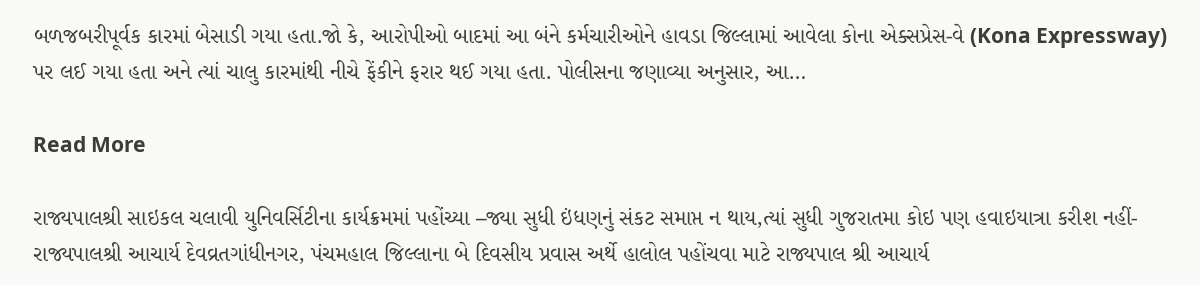બળજબરીપૂર્વક કારમાં બેસાડી ગયા હતા.જો કે, આરોપીઓ બાદમાં આ બંને કર્મચારીઓને હાવડા જિલ્લામાં આવેલા કોના એક્સપ્રેસ-વે (Kona Expressway) પર લઈ ગયા હતા અને ત્યાં ચાલુ કારમાંથી નીચે ફેંકીને ફરાર થઈ ગયા હતા. પોલીસના જણાવ્યા અનુસાર, આ…

Read More

રાજ્યપાલશ્રી સાઇકલ ચલાવી યુનિવર્સિટીના કાર્યક્રમમાં પહોંચ્યા –જ્યા સુધી ઇંધણનું સંકટ સમાપ્ત ન થાય,ત્યાં સુધી ગુજરાતમા કોઇ પણ હવાઇયાત્રા કરીશ નહીં-રાજ્યપાલશ્રી આચાર્ય દેવવ્રતગાંધીનગર, પંચમહાલ જિલ્લાના બે દિવસીય પ્રવાસ અર્થે હાલોલ પહોંચવા માટે રાજ્યપાલ શ્રી આચાર્ય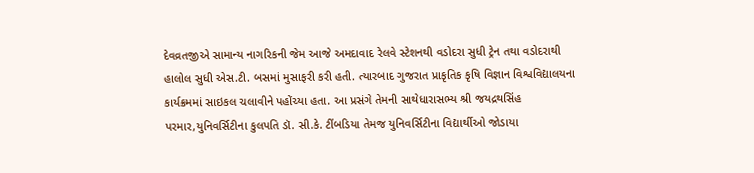દેવવ્રતજીએ સામાન્ય નાગરિકની જેમ આજે અમદાવાદ રેલવે સ્ટેશનથી વડોદરા સુધી ટ્રેન તથા વડોદરાથી હાલોલ સુધી એસ.ટી. બસમાં મુસાફરી કરી હતી. ત્યારબાદ ગુજરાત પ્રાકૃતિક કૃષિ વિજ્ઞાન વિશ્વવિદ્યાલયના કાર્યક્રમમાં સાઇકલ ચલાવીને પહોંચ્યા હતા. આ પ્રસંગે તેમની સાથેધારાસભ્ય શ્રી જયદ્રથસિંહ પરમાર,યુનિવર્સિટીના કુલપતિ ડૉ. સી.કે. ટીંબડિયા તેમજ યુનિવર્સિટીના વિદ્યાર્થીઓ જોડાયા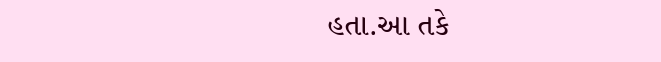હતા.આ તકે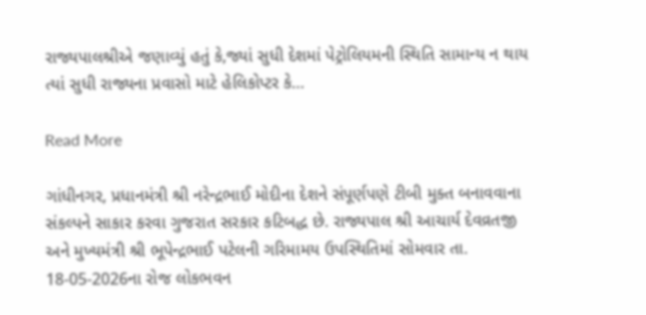રાજ્યપાલશ્રીએ જણાવ્યું હતું કે,જ્યાં સુધી દેશમાં પેટ્રોલિયમની સ્થિતિ સામાન્ય ન થાય ત્યાં સુધી રાજ્યના પ્રવાસો માટે હેલિકોપ્ટર કે…

Read More

ગાંધીનગર, પ્રધાનમંત્રી શ્રી નરેન્દ્રભાઈ મોદીના દેશને સંપૂર્ણપણે ટીબી મુક્ત બનાવવાના સંકલ્પને સાકાર કરવા ગુજરાત સરકાર કટિબદ્ધ છે. રાજ્યપાલ શ્રી આચાર્ય દેવવ્રતજી અને મુખ્યમંત્રી શ્રી ભૂપેન્દ્રભાઈ પટેલની ગરિમામય ઉપસ્થિતિમાં સોમવાર તા. 18-05-2026ના રોજ લોકભવન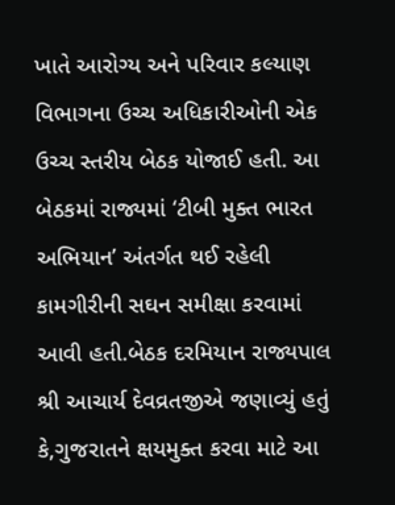ખાતે આરોગ્ય અને પરિવાર કલ્યાણ વિભાગના ઉચ્ચ અધિકારીઓની એક ઉચ્ચ સ્તરીય બેઠક યોજાઈ હતી. આ બેઠકમાં રાજ્યમાં ‘ટીબી મુક્ત ભારત અભિયાન’ અંતર્ગત થઈ રહેલી કામગીરીની સઘન સમીક્ષા કરવામાં આવી હતી.બેઠક દરમિયાન રાજ્યપાલ શ્રી આચાર્ય દેવવ્રતજીએ જણાવ્યું હતું કે,ગુજરાતને ક્ષયમુક્ત કરવા માટે આ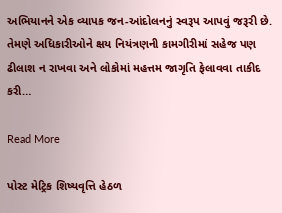અભિયાનને એક વ્યાપક જન-આંદોલનનું સ્વરૂપ આપવું જરૂરી છે. તેમણે અધિકારીઓને ક્ષય નિયંત્રણની કામગીરીમાં સહેજ પણ ઢીલાશ ન રાખવા અને લોકોમાં મહત્તમ જાગૃતિ ફેલાવવા તાકીદ કરી…

Read More

પોસ્ટ મેટ્રિક શિષ્યવૃત્તિ હેઠળ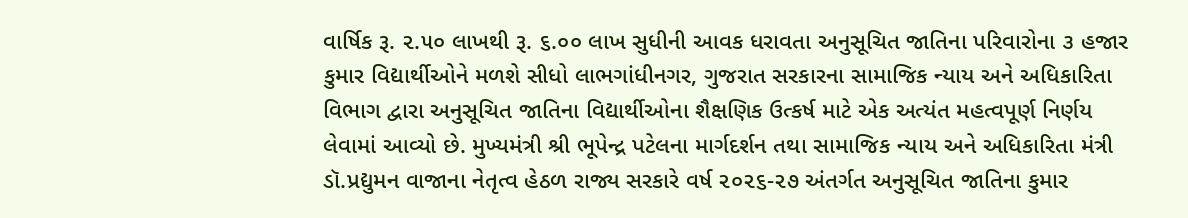વાર્ષિક રૂ. ૨.૫૦ લાખથી રૂ. ૬.૦૦ લાખ સુધીની આવક ધરાવતા અનુસૂચિત જાતિના પરિવારોના ૩ હજાર કુમાર વિદ્યાર્થીઓને મળશે સીધો લાભગાંધીનગર, ગુજરાત સરકારના સામાજિક ન્યાય અને અધિકારિતા વિભાગ દ્વારા અનુસૂચિત જાતિના વિદ્યાર્થીઓના શૈક્ષણિક ઉત્કર્ષ માટે એક અત્યંત મહત્વપૂર્ણ નિર્ણય લેવામાં આવ્યો છે. મુખ્યમંત્રી શ્રી ભૂપેન્દ્ર પટેલના માર્ગદર્શન તથા સામાજિક ન્યાય અને અધિકારિતા મંત્રી ડૉ.પ્રદ્યુમન વાજાના નેતૃત્વ હેઠળ રાજ્ય સરકારે વર્ષ ૨૦૨૬-૨૭ અંતર્ગત અનુસૂચિત જાતિના કુમાર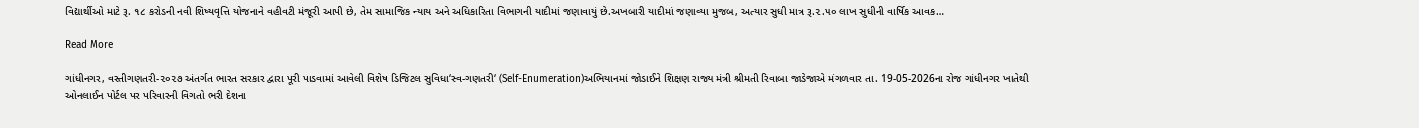વિદ્યાર્થીઓ માટે રૂ. ૧૮ કરોડની નવી શિષ્યવૃત્તિ યોજનાને વહીવટી મંજૂરી આપી છે, તેમ સામાજિક ન્યાય અને અધિકારિતા વિભાગની યાદીમાં જણાવાયું છે.અખબારી યાદીમાં જણાવ્યા મુજબ, અત્યાર સુધી માત્ર રૂ.૨.૫૦ લાખ સુધીની વાર્ષિક આવક…

Read More

ગાંધીનગર, વસ્તીગણતરી-૨૦૨૭ અંતર્ગત ભારત સરકાર દ્વારા પૂરી પાડવામાં આવેલી વિશેષ ડિજિટલ સુવિધા‘સ્વ-ગણતરી‘ (Self-Enumeration)અભિયાનમાં જોડાઈને શિક્ષણ રાજ્ય મંત્રી શ્રીમતી રિવાબા જાડેજાએ મંગળવાર તા. 19-05-2026ના રોજ ગાંધીનગર ખાતેથી ઓનલાઈન પોર્ટલ પર પરિવારની વિગતો ભરી દેશના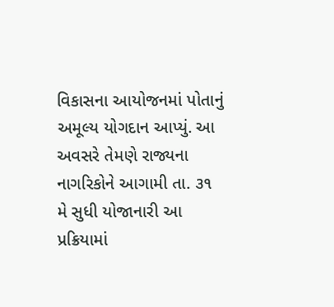વિકાસના આયોજનમાં પોતાનું અમૂલ્ય યોગદાન આપ્યું. આ અવસરે તેમણે રાજ્યના નાગરિકોને આગામી તા. ૩૧ મે સુધી યોજાનારી આ પ્રક્રિયામાં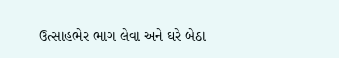ઉત્સાહભેર ભાગ લેવા અને ઘરે બેઠા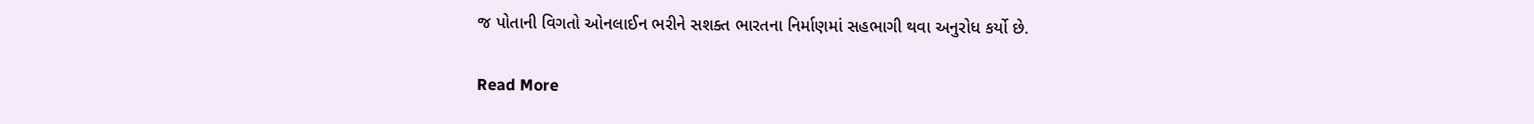જ પોતાની વિગતો ઓનલાઈન ભરીને સશક્ત ભારતના નિર્માણમાં સહભાગી થવા અનુરોધ કર્યો છે.

Read More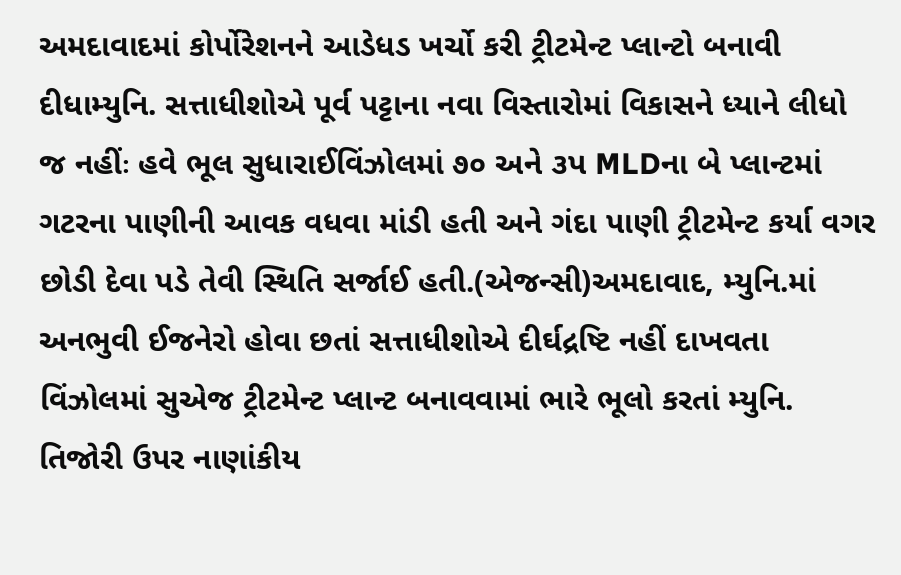અમદાવાદમાં કોર્પોરેશનને આડેધડ ખર્ચો કરી ટ્રીટમેન્ટ પ્લાન્ટો બનાવી દીધામ્યુનિ. સત્તાધીશોએ પૂર્વ પટ્ટાના નવા વિસ્તારોમાં વિકાસને ધ્યાને લીધો જ નહીંઃ હવે ભૂલ સુધારાઈવિંઝોલમાં ૭૦ અને ૩પ MLDના બે પ્લાન્ટમાં ગટરના પાણીની આવક વધવા માંડી હતી અને ગંદા પાણી ટ્રીટમેન્ટ કર્યા વગર છોડી દેવા પડે તેવી સ્થિતિ સર્જાઈ હતી.(એજન્સી)અમદાવાદ, મ્યુનિ.માં અનભુવી ઈજનેરો હોવા છતાં સત્તાધીશોએ દીર્ઘદ્રષ્ટિ નહીં દાખવતા વિંઝોલમાં સુએજ ટ્રીટમેન્ટ પ્લાન્ટ બનાવવામાં ભારે ભૂલો કરતાં મ્યુનિ. તિજોરી ઉપર નાણાંકીય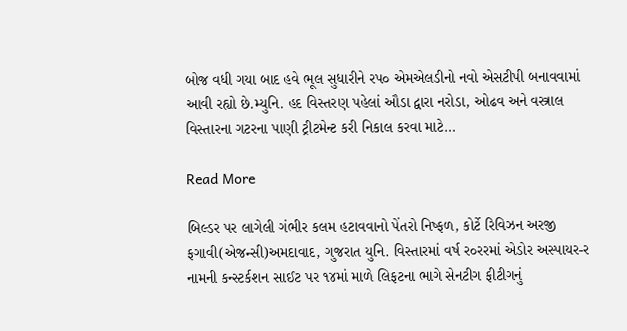બોજ વધી ગયા બાદ હવે ભૂલ સુધારીને રપ૦ એમએલડીનો નવો એસટીપી બનાવવામાં આવી રહ્યો છે.મ્યુનિ. હદ વિસ્તરણ પહેલાં ઔડા દ્વારા નરોડા, ઓઢવ અને વસ્ત્રાલ વિસ્તારના ગટરના પાણી ટ્રીટમેન્ટ કરી નિકાલ કરવા માટે…

Read More

બિલ્ડર પર લાગેલી ગંભીર કલમ હટાવવાનો પેંતરો નિષ્ફળ, કોર્ટે રિવિઝન અરજી ફગાવી(એજન્સી)અમદાવાદ, ગુજરાત યુનિ. વિસ્તારમાં વર્ષ ર૦રરમાં એડોર અસ્પાયર-ર નામની કન્સ્ટર્કશન સાઈટ પર ૧૪માં માળે લિફટના ભાગે સેનટીગ ફીટીગનું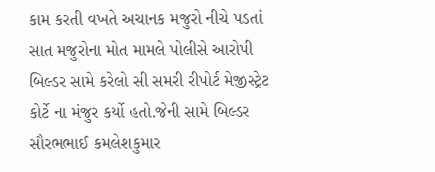કામ કરતી વખતે અચાનક મજુરો નીચે પડતાં સાત મજુરોના મોત મામલે પોલીસે આરોપી બિલ્ડર સામે કરેલો સી સમરી રીપોર્ટ મેજીસ્ટ્રેટ કોર્ટે ના મંજુર કર્યો હતો.જેની સામે બિલ્ડર સૌરભભાઈ કમલેશકુમાર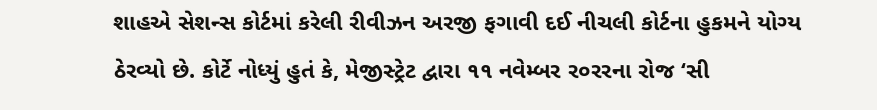શાહએ સેશન્સ કોર્ટમાં કરેલી રીવીઝન અરજી ફગાવી દઈ નીચલી કોર્ટના હુકમને યોગ્ય ઠેરવ્યો છે. કોર્ટે નોધ્યું હુતં કે, મેજીસ્ટ્રેટ દ્વારા ૧૧ નવેમ્બર ર૦રરના રોજ ‘સી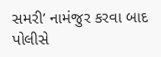સમરી’ નામંજુર કરવા બાદ પોલીસે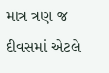માત્ર ત્રણ જ દીવસમાં એટલે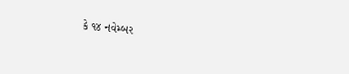કે ૧૪ નવેમ્બર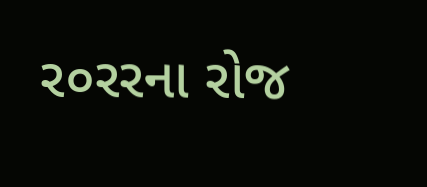ર૦રરના રોજ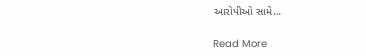આરોપીઓ સામે…

Read More